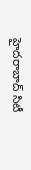హైదరాబాద్ సిటీ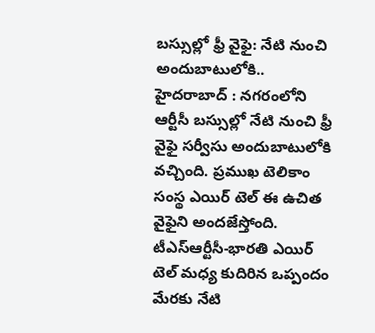బస్సుల్లో ఫ్రీ వైఫై: నేటి నుంచి అందుబాటులోకి..
హైదరాబాద్ : నగరంలోని ఆర్టీసీ బస్సుల్లో నేటి నుంచి ఫ్రీ వైఫై సర్వీసు అందుబాటులోకి వచ్చింది. ప్రముఖ టెలికాం సంస్థ ఎయిర్ టెల్ ఈ ఉచిత వైఫైని అందజేస్తోంది. టీఎస్ఆర్టీసీ-భారతి ఎయిర్ టెల్ మధ్య కుదిరిన ఒప్పందం మేరకు నేటి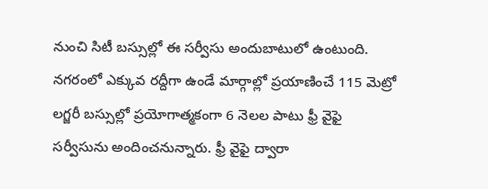నుంచి సిటీ బస్సుల్లో ఈ సర్వీసు అందుబాటులో ఉంటుంది.
నగరంలో ఎక్కువ రద్దీగా ఉండే మార్గాల్లో ప్రయాణించే 115 మెట్రో లగ్జరీ బస్సుల్లో ప్రయోగాత్మకంగా 6 నెలల పాటు ఫ్రీ వైఫై సర్వీసును అందించనున్నారు. ఫ్రీ వైఫై ద్వారా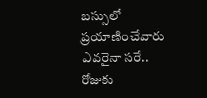బస్సులో ప్రయాణించేవారు ఎవరైనా సరే.. రోజుకు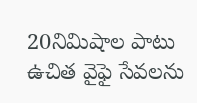20నిమిషాల పాటు ఉచిత వైఫై సేవలను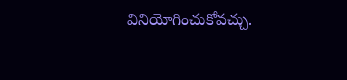వినియోగించుకోవచ్చు.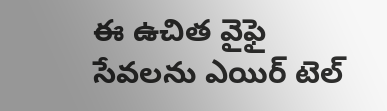ఈ ఉచిత వైఫై సేవలను ఎయిర్ టెల్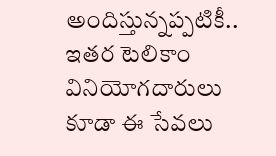అందిస్తున్నప్పటికీ.. ఇతర టెలికాం వినియోగదారులు కూడా ఈ సేవలు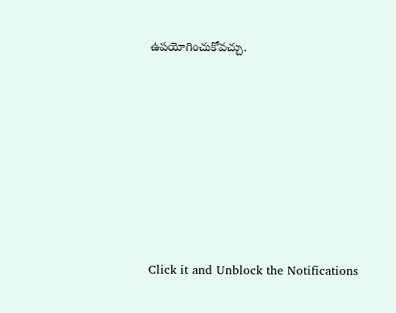ఉపయోగించుకోవచ్చు.












Click it and Unblock the Notifications